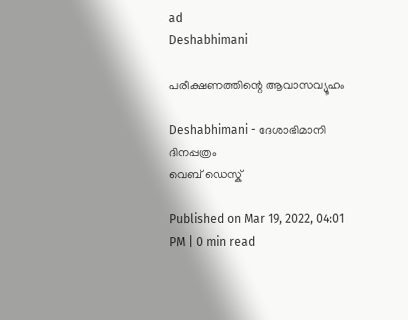ad
Deshabhimani

പരീക്ഷണത്തിന്റെ ആവാസവ്യൂഹം

Deshabhimani - ദേശാഭിമാനി ദിനപ്പത്രം
വെബ് ഡെസ്ക്

Published on Mar 19, 2022, 04:01 PM | 0 min read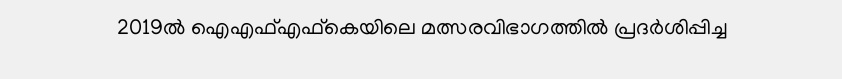2019ൽ ഐഎഫ്‌എഫ്‌കെയിലെ മത്സരവിഭാഗത്തിൽ പ്രദർശിപ്പിച്ച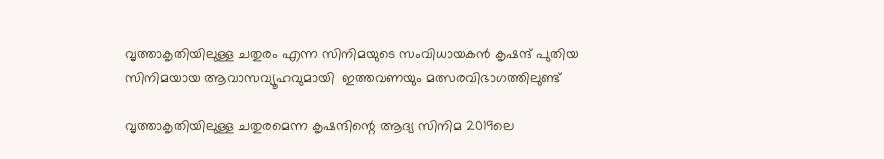വൃത്താകൃതിയിലുള്ള ചതുരം എന്ന സിനിമയുടെ സംവിധായകൻ കൃഷന്ദ്‌ പുതിയ സിനിമയായ ആവാസവ്യൂഹവുമായി  ഇത്തവണയും മത്സരവിഭാഗത്തിലുണ്ട്‌

വൃത്താകൃതിയിലുള്ള ചതുരമെന്ന കൃഷന്ദിന്റെ ആദ്യ സിനിമ 2019ലെ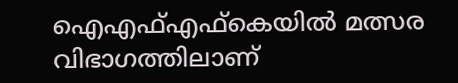ഐഎഫ്‌എഫ്‌കെയിൽ മത്സര വിഭാഗത്തിലാണ്‌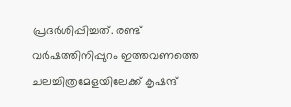പ്രദർശിപ്പിച്ചത്‌. രണ്ട്‌ വർഷത്തിനിപ്പുറം ഇത്തവണത്തെ ചലച്ചിത്രമേളയിലേക്ക്‌ കൃഷന്ദ്‌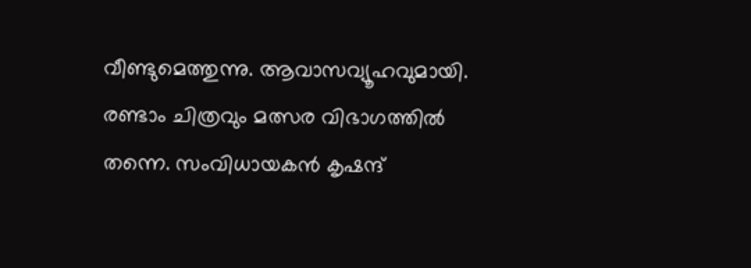വീണ്ടുമെത്തുന്നു. ആവാസവ്യൂഹവുമായി. രണ്ടാം ചിത്രവും മത്സര വിഭാഗത്തിൽ തന്നെ. സംവിധായകൻ കൃഷന്ദ്‌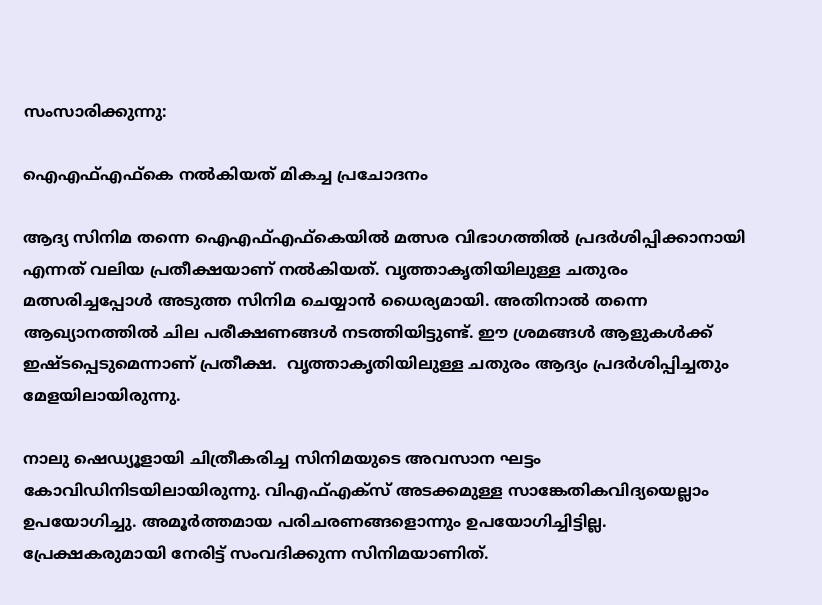സംസാരിക്കുന്നു:

ഐഎഫ്‌എഫ്‌കെ നൽകിയത്‌ മികച്ച പ്രചോദനം

ആദ്യ സിനിമ തന്നെ ഐഎഫ്‌എഫ്‌കെയിൽ മത്സര വിഭാഗത്തിൽ പ്രദർശിപ്പിക്കാനായി എന്നത്‌ വലിയ പ്രതീക്ഷയാണ്‌ നൽകിയത്‌. വൃത്താകൃതിയിലുള്ള ചതുരം മത്സരിച്ചപ്പോൾ അടുത്ത സിനിമ ചെയ്യാൻ ധൈര്യമായി. അതിനാൽ തന്നെ ആഖ്യാനത്തിൽ ചില പരീക്ഷണങ്ങൾ നടത്തിയിട്ടുണ്ട്‌. ഈ ശ്രമങ്ങൾ ആളുകൾക്ക്‌ ഇഷ്ടപ്പെടുമെന്നാണ്‌ പ്രതീക്ഷ.  വൃത്താകൃതിയിലുള്ള ചതുരം ആദ്യം പ്രദർശിപ്പിച്ചതും മേളയിലായിരുന്നു.

നാലു ഷെഡ്യൂളായി ചിത്രീകരിച്ച സിനിമയുടെ അവസാന ഘട്ടം കോവിഡിനിടയിലായിരുന്നു. വിഎഫ്‌എക്‌സ്‌ അടക്കമുള്ള സാങ്കേതികവിദ്യയെല്ലാം ഉപയോഗിച്ചു. അമൂർത്തമായ പരിചരണങ്ങളൊന്നും ഉപയോഗിച്ചിട്ടില്ല. പ്രേക്ഷകരുമായി നേരിട്ട്‌ സംവദിക്കുന്ന സിനിമയാണിത്‌.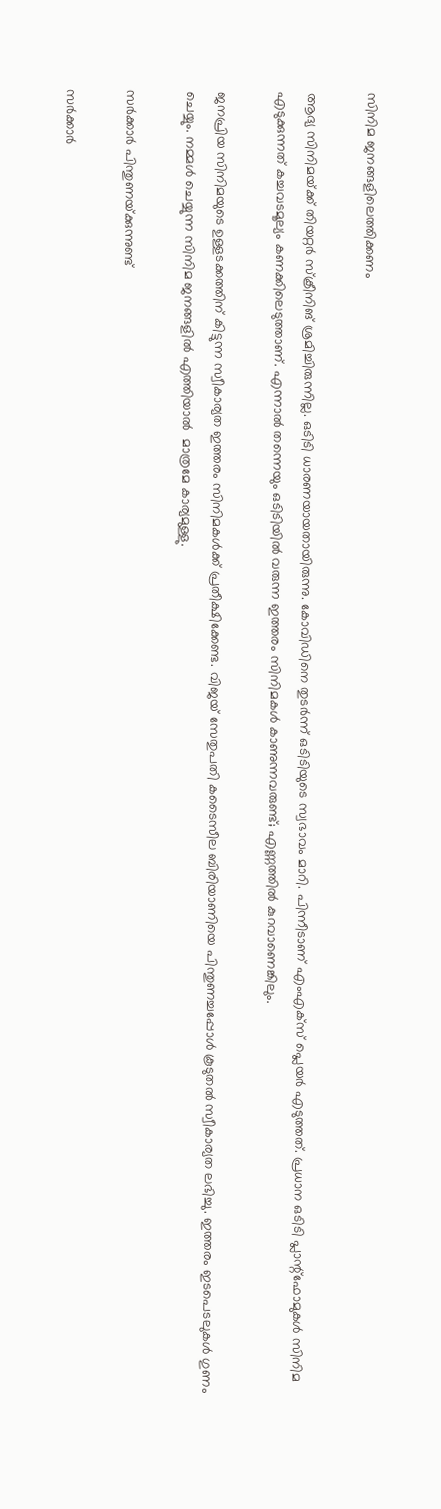സിനിമ ജനങ്ങളിലെത്തിക്കണം

ആദ്യ സിനിമയ്‌ക്ക്‌ തിയറ്റർ സ്‌ക്രീനിങ്‌ ശ്രമിച്ചിരുന്നില്ല. ഒടിടി ധാരണയായതായിരുന്നു. കോവിഡിനെ തുടർന്ന്‌ ഒടിടിയുടെ സ്വഭാവം മാറി. പിന്നീടാണ്‌ എംഎക്‌സ്‌ പ്ലെയർ എടുത്തത്‌. പ്രധാന ഒടിടി പ്ലാന്റ്‌ഫോമുകൾ സിനിമ എടുക്കുന്നത്‌ കച്ചവടമൂല്യം കണക്കിലെടുത്താണ്‌. എന്നാൽ തന്നെയും ഒടിടിയിൽ വരുന്ന ഇത്തരം സിനിമകൾ കാണുന്നവരുണ്ട്‌; എണ്ണത്തിൽ കുറവാണെങ്കിലും.

ജനപ്രിയ സിനിമയുടെ ഉള്ളടക്കത്തിന്‌ കിട്ടുന്ന സ്വീകാര്യത ഇത്തരം സിനിമകൾക്ക്‌ പ്രതീക്ഷിക്കേണ്ട. വിജയ്‌ സേതുപതി കടൈസീല ബിരിയാണിയെ പിന്തുണച്ചപ്പോൾ കൂടുതൽ സ്വീകാര്യത ലഭിച്ചു. ഇത്തരം ഇടപെടലുകൾ ഗുണം ചെയ്യും. നമ്മൾ ചെയ്യുന്ന സിനിമ ജനങ്ങളിൽ എത്തിയാൽ  മാത്രമേ കാര്യമുള്ളു.

സർക്കാർ പിന്തുണയ്‌ക്കുന്നുണ്ട്‌

സർക്കാർ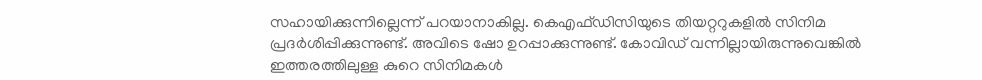സഹായിക്കുന്നില്ലെന്ന്‌ പറയാനാകില്ല. കെഎഫ്‌ഡിസിയുടെ തിയറ്ററുകളിൽ സിനിമ പ്രദർശിപ്പിക്കുന്നുണ്ട്‌. അവിടെ ഷോ ഉറപ്പാക്കുന്നുണ്ട്‌. കോവിഡ്‌ വന്നില്ലായിരുന്നുവെങ്കിൽ ഇത്തരത്തിലുള്ള കുറെ സിനിമകൾ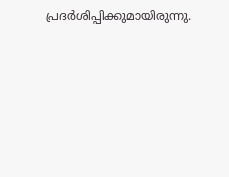പ്രദർശിപ്പിക്കുമായിരുന്നു.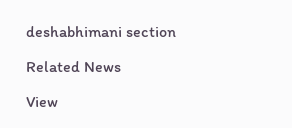deshabhimani section

Related News

View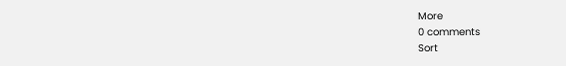More
0 comments
Sort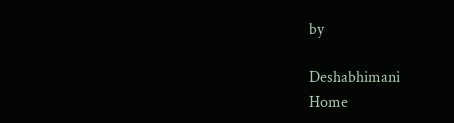by

Deshabhimani
Home